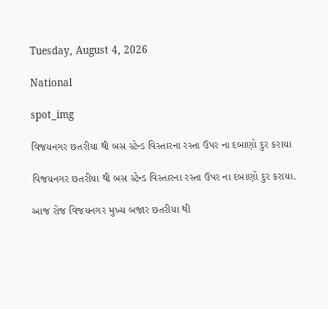Tuesday, August 4, 2026

National

spot_img

વિજયનગર છતરીયા થી બસ સ્ટેન્ડ વિસ્તારના રસ્તા ઉપર ના દબાણો દુર કરાયા

વિજયનગર છતરીયા થી બસ સ્ટેન્ડ વિસ્તારના રસ્તા ઉપર ના દબાણો દુર કરાયા.

આજ રોજ વિજયનગર મુખ્ય બજાર છતરીયા થી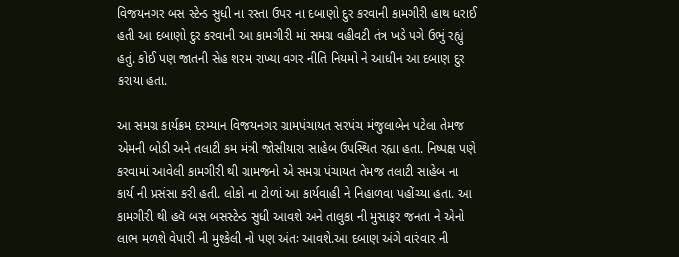વિજયનગર બસ સ્ટેન્ડ સુધી ના રસ્તા ઉપર ના દબાણો દુર કરવાની કામગીરી હાથ ધરાઈ હતી આ દબાણો દુર કરવાની આ કામગીરી માં સમગ્ર વહીવટી તંત્ર ખડે પગે ઉભું રહ્યું હતું. કોઈ પણ જાતની સેહ શરમ રાખ્યા વગર નીતિ નિયમો ને આધીન આ દબાણ દુર કરાયા હતા.

આ સમગ્ર કાર્યક્રમ દરમ્યાન વિજયનગર ગ્રામપંચાયત સરપંચ મંજુલાબેન પટેલા તેમજ એમની બોડી અને તલાટી કમ મંત્રી જોસીયારા સાહેબ ઉપસ્થિત રહ્યા હતા. નિષ્પક્ષ પણે કરવામાં આવેલી કામગીરી થી ગ્રામજનો એ સમગ્ર પંચાયત તેમજ તલાટી સાહેબ ના કાર્ય ની પ્રસંસા કરી હતી. લોકો ના ટોળાં આ કાર્યવાહી ને નિહાળવા પહોંચ્યા હતા. આ કામગીરી થી હવૅ બસ બસસ્ટેન્ડ સુધી આવશે અને તાલુકા ની મુસાફર જનતા ને એનો લાભ મળશે વેપારી ની મુશ્કેલી નો પણ અંતઃ આવશે.આ દબાણ અંગે વારંવાર ની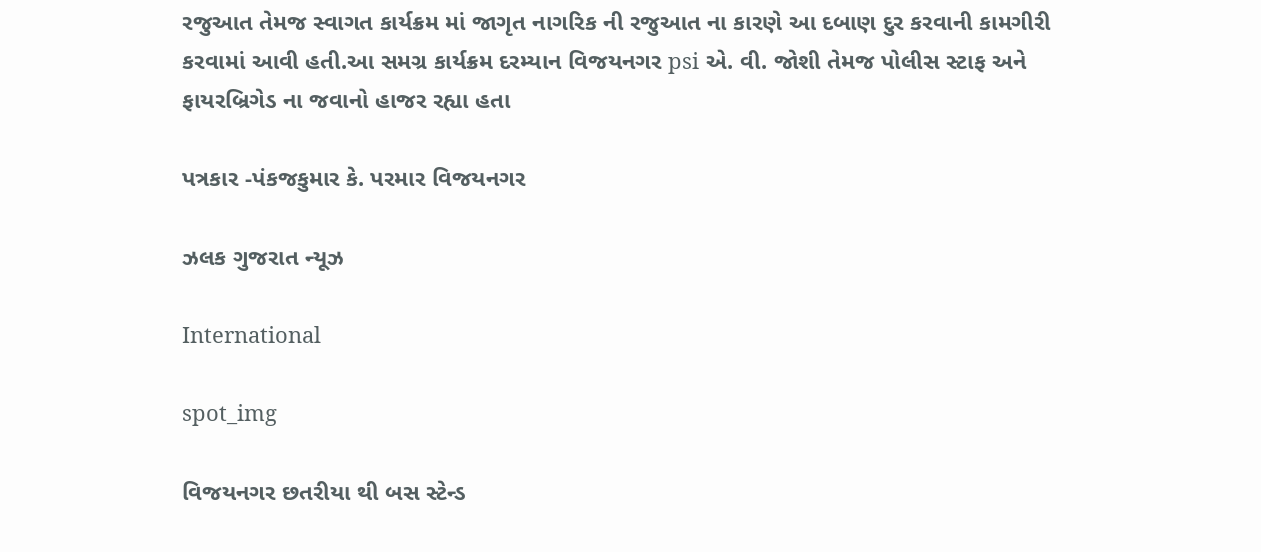રજુઆત તેમજ સ્વાગત કાર્યક્રમ માં જાગૃત નાગરિક ની રજુઆત ના કારણે આ દબાણ દુર કરવાની કામગીરી કરવામાં આવી હતી.આ સમગ્ર કાર્યક્રમ દરમ્યાન વિજયનગર psi એ. વી. જોશી તેમજ પોલીસ સ્ટાફ અને ફાયરબ્રિગેડ ના જવાનો હાજર રહ્યા હતા

પત્રકાર -પંકજકુમાર કે. પરમાર વિજયનગર

ઝલક ગુજરાત ન્યૂઝ

International

spot_img

વિજયનગર છતરીયા થી બસ સ્ટેન્ડ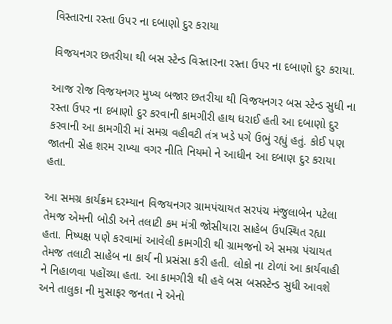વિસ્તારના રસ્તા ઉપર ના દબાણો દુર કરાયા

વિજયનગર છતરીયા થી બસ સ્ટેન્ડ વિસ્તારના રસ્તા ઉપર ના દબાણો દુર કરાયા.

આજ રોજ વિજયનગર મુખ્ય બજાર છતરીયા થી વિજયનગર બસ સ્ટેન્ડ સુધી ના રસ્તા ઉપર ના દબાણો દુર કરવાની કામગીરી હાથ ધરાઈ હતી આ દબાણો દુર કરવાની આ કામગીરી માં સમગ્ર વહીવટી તંત્ર ખડે પગે ઉભું રહ્યું હતું. કોઈ પણ જાતની સેહ શરમ રાખ્યા વગર નીતિ નિયમો ને આધીન આ દબાણ દુર કરાયા હતા.

આ સમગ્ર કાર્યક્રમ દરમ્યાન વિજયનગર ગ્રામપંચાયત સરપંચ મંજુલાબેન પટેલા તેમજ એમની બોડી અને તલાટી કમ મંત્રી જોસીયારા સાહેબ ઉપસ્થિત રહ્યા હતા. નિષ્પક્ષ પણે કરવામાં આવેલી કામગીરી થી ગ્રામજનો એ સમગ્ર પંચાયત તેમજ તલાટી સાહેબ ના કાર્ય ની પ્રસંસા કરી હતી. લોકો ના ટોળાં આ કાર્યવાહી ને નિહાળવા પહોંચ્યા હતા. આ કામગીરી થી હવૅ બસ બસસ્ટેન્ડ સુધી આવશે અને તાલુકા ની મુસાફર જનતા ને એનો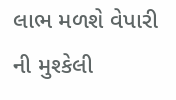લાભ મળશે વેપારી ની મુશ્કેલી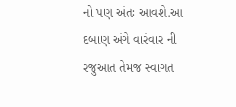નો પણ અંતઃ આવશે.આ દબાણ અંગે વારંવાર ની રજુઆત તેમજ સ્વાગત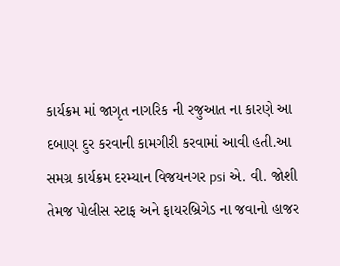કાર્યક્રમ માં જાગૃત નાગરિક ની રજુઆત ના કારણે આ દબાણ દુર કરવાની કામગીરી કરવામાં આવી હતી.આ સમગ્ર કાર્યક્રમ દરમ્યાન વિજયનગર psi એ. વી. જોશી તેમજ પોલીસ સ્ટાફ અને ફાયરબ્રિગેડ ના જવાનો હાજર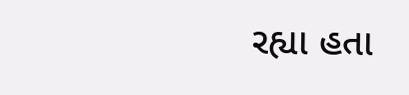રહ્યા હતા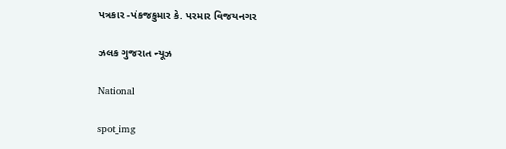પત્રકાર -પંકજકુમાર કે. પરમાર વિજયનગર

ઝલક ગુજરાત ન્યૂઝ

National

spot_img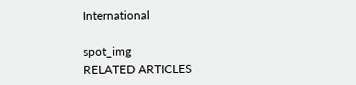International

spot_img
RELATED ARTICLES